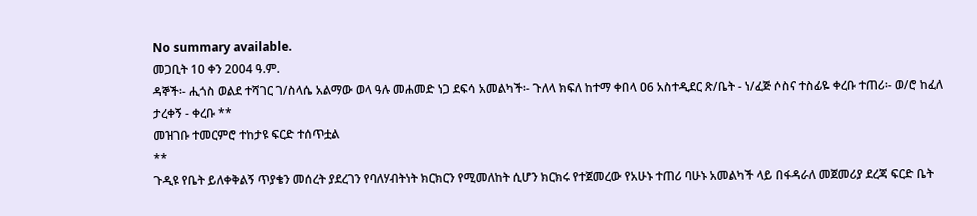No summary available.
መጋቢት 1ዐ ቀን 2004 ዓ.ም.
ዳኞች፡- ሒጎስ ወልደ ተሻገር ገ/ስላሴ አልማው ወላ ዓሉ መሐመድ ነጋ ደፍሳ አመልካች፡- ጉለላ ክፍለ ከተማ ቀበላ ዐ6 አስተዲደር ጽ/ቤት - ነ/ፈጅ ሶስና ተስፊዬ ቀረቡ ተጠሪ፡- ወ/ሮ ከፈለ ታረቀኝ - ቀረቡ **
መዝገቡ ተመርምሮ ተከታዩ ፍርድ ተሰጥቷል
**
ጉዲዩ የቤት ይለቀቅልኝ ጥያቄን መሰረት ያደረገን የባለሃብትነት ክርክርን የሚመለከት ሲሆን ክርክሩ የተጀመረው የአሁኑ ተጠሪ ባሁኑ አመልካች ላይ በፋዳራለ መጀመሪያ ደረጃ ፍርድ ቤት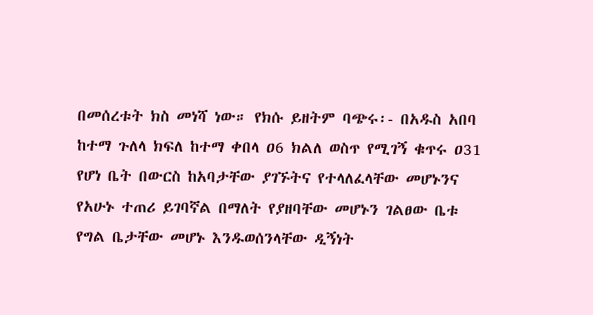በመሰረቱት ክስ መነሻ ነው። የክሱ ይዘትም ባጭሩ፡- በአዱስ አበባ ከተማ ጉለላ ክፍለ ከተማ ቀበላ ዐ6 ክልለ ወስጥ የሚገኝ ቁጥሩ ዐ31 የሆነ ቤት በውርስ ከአባታቸው ያገኙትና የተላለፈላቸው መሆኑንና የአሁኑ ተጠሪ ይገባኛል በማለት የያዘባቸው መሆኑን ገልፀው ቤቱ የግል ቤታቸው መሆኑ እንዱወሰንላቸው ዲኝነት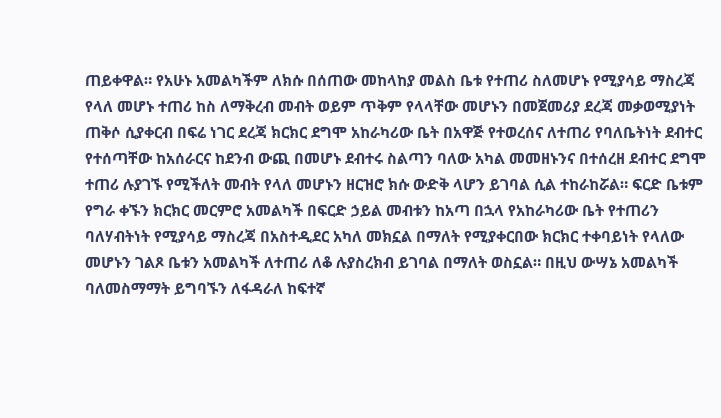ጠይቀዋል። የአሁኑ አመልካችም ለክሱ በሰጠው መከላከያ መልስ ቤቱ የተጠሪ ስለመሆኑ የሚያሳይ ማስረጃ የላለ መሆኑ ተጠሪ ከስ ለማቅረብ መብት ወይም ጥቅም የላላቸው መሆኑን በመጀመሪያ ደረጃ መቃወሚያነት ጠቅሶ ሲያቀርብ በፍሬ ነገር ደረጃ ክርክር ደግሞ አከራካሪው ቤት በአዋጅ የተወረሰና ለተጠሪ የባለቤትነት ደብተር የተሰጣቸው ከአሰራርና ከደንብ ውጪ በመሆኑ ደብተሩ ስልጣን ባለው አካል መመዘኑንና በተሰረዘ ደብተር ደግሞ ተጠሪ ሉያገኙ የሚችለት መብት የላለ መሆኑን ዘርዝሮ ክሱ ውድቅ ላሆን ይገባል ሲል ተከራከሯል። ፍርድ ቤቱም የግራ ቀኙን ክርክር መርምሮ አመልካች በፍርድ ኃይል መብቱን ከአጣ በኋላ የአከራካሪው ቤት የተጠሪን ባለሃብትነት የሚያሳይ ማስረጃ በአስተዲደር አካለ መክኗል በማለት የሚያቀርበው ክርክር ተቀባይነት የላለው መሆኑን ገልጾ ቤቱን አመልካች ለተጠሪ ለቆ ሉያስረክብ ይገባል በማለት ወስኗል። በዚህ ውሣኔ አመልካች ባለመስማማት ይግባኙን ለፋዳራለ ከፍተኛ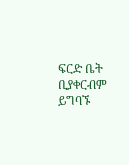ፍርድ ቤት ቢያቀርብም ይግባኙ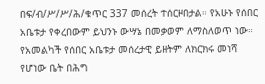በፍ/ብ/ሥ/ሥ/ሕ/ቁጥር 337 መሰረት ተሰርዞበታል። የአሁኑ የሰበር አቤቱታ የቀረበውም ይህንኑ ውሣኔ በመቃወም ለማስለወጥ ነው።
የአመልካች የሰበር አቤቱታ መሰረታዊ ይዘትም ለክርክሩ መነሻ የሆነው ቤት በሕግ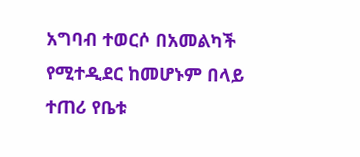አግባብ ተወርሶ በአመልካች የሚተዲደር ከመሆኑም በላይ ተጠሪ የቤቱ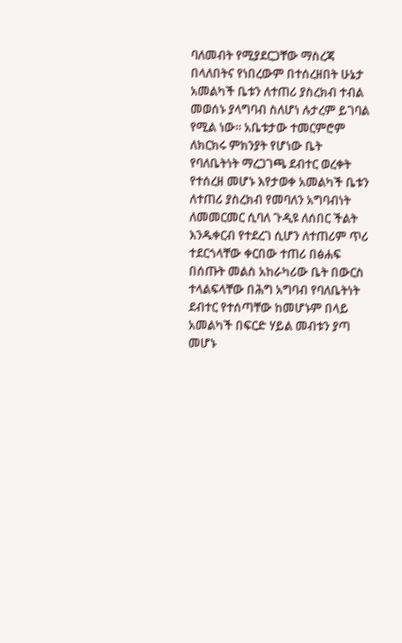ባለመብት የሚያደርጋቸው ማስረጃ በላለበትና የነበረውም በተሰረዘበት ሁኔታ አመልካች ቤቱን ለተጠሪ ያስረክብ ተብል መወሰኑ ያላግባብ ስለሆነ ሉታረም ይገባል የሚል ነው። አቤቱታው ተመርምሮም ለክርክሩ ምክንያት የሆነው ቤት የባለቤትነት ማረጋገጫ ደብተር ወረቀት የተሰረዘ መሆኑ እየታወቀ አመልካች ቤቱን ለተጠሪ ያስረክብ የመባለን አግባብነት ለመመርመር ሲባለ ጉዲዩ ለሰበር ችልት እንዱቀርብ የተደረገ ሲሆን ለተጠሪም ጥሪ ተደርጎላቸው ቀርበው ተጠሪ በፅሐፍ በሰጡት መልስ አከራካሪው ቤት በውርስ ተላልፍላቸው በሕግ አግባብ የባለቤትነት ደብተር የተሰጣቸው ከመሆኑም በላይ አመልካች በፍርድ ሃይል መብቱን ያጣ መሆኑ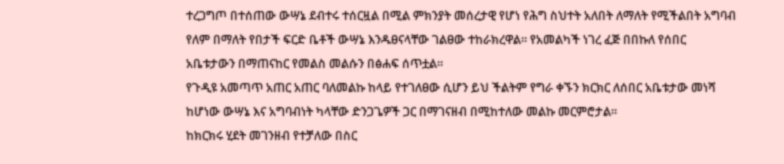ተረጋግጦ በተሰጠው ውሣኔ ደብተሩ ተሰርዟል በሚል ምክንያት መሰረታዊ የሆነ የሕግ ስህተት አለበት ለማለት የሚችልበት አግባብ የለም በማለት የበታች ፍርድ ቤቶች ውሣኔ እንዱፀናላቸው ገልፀው ተከራክረዋል። የአመልካች ነገረ ፈጅ በበኩለ የሰበር አቤቱታውን በማጠናከር የመልስ መልሱን በፅሐፍ ሰጥቷል።
የጉዲዩ አመጣጥ አጠር አጠር ባለመልኩ ከላይ የተገለፀው ሲሆን ይህ ችልትም የግራ ቀኙን ክርክር ለሰበር አቤቱታው መነሻ ከሆነው ውሣኔ እና አግባብነት ካላቸው ድንጋጌዎች ጋር በማገናዘብ በሚከተለው መልኩ መርምሮታል።
ከክርክሩ ሂደት መገንዘብ የተቻለው በስር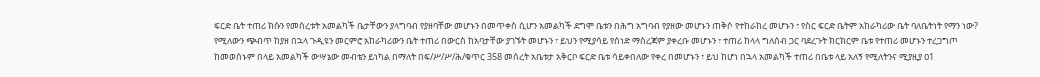ፍርድ ቤት ተጠሪ ክሱን የመሰረቱት አመልካች ቤታቸውን ያላግባብ የያዘባቸው መሆኑን በመጥቀስ ሲሆን አመልካች ደግሞ ቤቱን በሕግ አግባብ የያዘው መሆኑን ጠቅሶ የተከራከረ መሆኑን ፣ የስር ፍርድ ቤትም አከራካሪው ቤት ባለቤትነት የማን ነው? የሚለውን ጭብጥ ከያዘ በኋላ ጉዲዩን መርምሮ አከራካሪውን ቤት ተጠሪ በውርስ ከአባታቸው ያገኙት መሆኑን ፣ ይህን የሚያሳይ የሰነድ ማስረጃም ያቀረቡ መሆኑን ፣ ተጠሪ ከላላ ግለሰብ ጋር ባደረጉት ክርክርም ቤቱ የተጠሪ መሆኑን ተረጋግጦ ከመወሰኑም በላይ አመልካች ውሣኔው መብቴን ይነካል በማለት በፍ/ሥ/ሥ/ሕ/ቁጥር 358 መሰረት አቤቱታ አቅርቦ ፍርድ ቤቱ ሳይቀበለው የቀረ በመሆኑን ፣ ይህ ከሆነ በኋላ አመልካች ተጠሪ በቤቱ ላይ አለኝ የሚለትንና ሚያዚያ ዐ1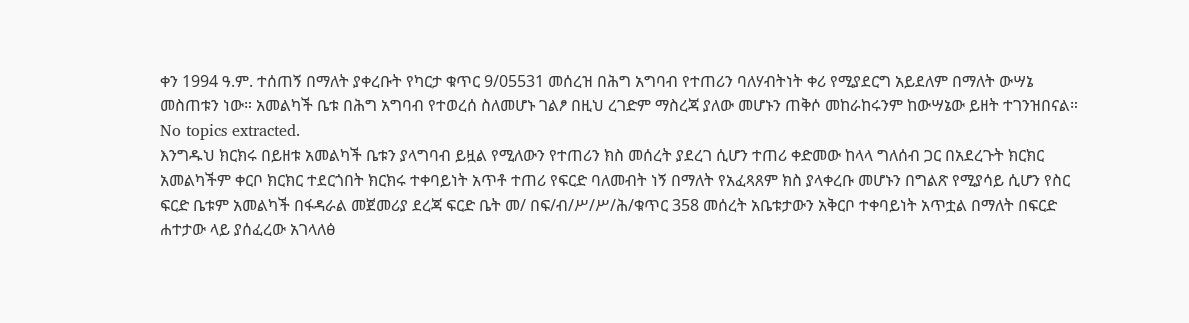ቀን 1994 ዓ.ም. ተሰጠኝ በማለት ያቀረቡት የካርታ ቁጥር 9/05531 መሰረዝ በሕግ አግባብ የተጠሪን ባለሃብትነት ቀሪ የሚያደርግ አይደለም በማለት ውሣኔ መስጠቱን ነው። አመልካች ቤቱ በሕግ አግባብ የተወረሰ ስለመሆኑ ገልፆ በዚህ ረገድም ማስረጃ ያለው መሆኑን ጠቅሶ መከራከሩንም ከውሣኔው ይዘት ተገንዝበናል።
No topics extracted.
እንግዱህ ክርክሩ በይዘቱ አመልካች ቤቱን ያላግባብ ይዟል የሚለውን የተጠሪን ክስ መሰረት ያደረገ ሲሆን ተጠሪ ቀድመው ከላላ ግለሰብ ጋር በአደረጉት ክርክር አመልካችም ቀርቦ ክርክር ተደርጎበት ክርክሩ ተቀባይነት አጥቶ ተጠሪ የፍርድ ባለመብት ነኝ በማለት የአፈጻጸም ክስ ያላቀረቡ መሆኑን በግልጽ የሚያሳይ ሲሆን የስር ፍርድ ቤቱም አመልካች በፋዳራል መጀመሪያ ደረጃ ፍርድ ቤት መ/ በፍ/ብ/ሥ/ሥ/ሕ/ቁጥር 358 መሰረት አቤቱታውን አቅርቦ ተቀባይነት አጥቷል በማለት በፍርድ ሐተታው ላይ ያሰፈረው አገላለፅ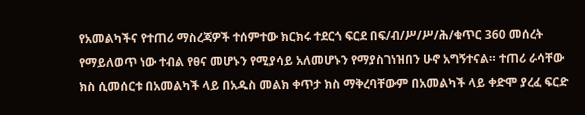የአመልካችና የተጠሪ ማስረጃዎች ተሰምተው ክርክሩ ተደርጎ ፍርደ በፍ/ብ/ሥ/ሥ/ሕ/ቁጥር 360 መሰረት የማይለወጥ ነው ተብል የፀና መሆኑን የሚያሳይ አለመሆኑን የማያስገነዝበን ሁኖ አግኝተናል። ተጠሪ ራሳቸው ክስ ሲመሰርቱ በአመልካች ላይ በአዱስ መልክ ቀጥታ ክስ ማቅረባቸውም በአመልካች ላይ ቀድሞ ያረፈ ፍርድ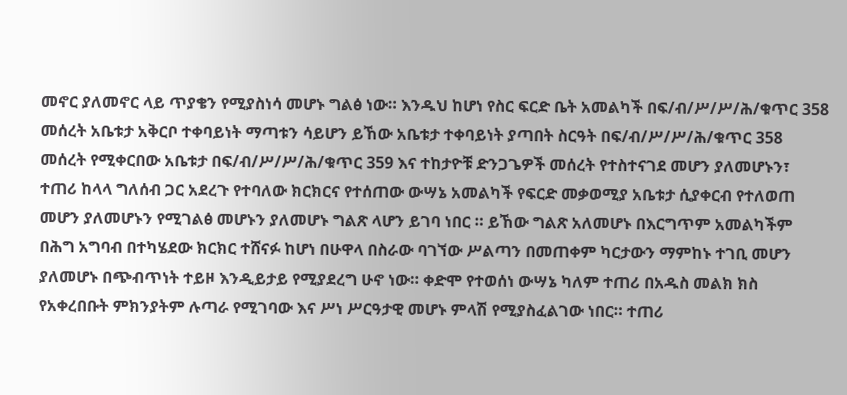መኖር ያለመኖር ላይ ጥያቄን የሚያስነሳ መሆኑ ግልፅ ነው። እንዱህ ከሆነ የስር ፍርድ ቤት አመልካች በፍ/ብ/ሥ/ሥ/ሕ/ቁጥር 358 መሰረት አቤቱታ አቅርቦ ተቀባይነት ማጣቱን ሳይሆን ይኸው አቤቱታ ተቀባይነት ያጣበት ስርዓት በፍ/ብ/ሥ/ሥ/ሕ/ቁጥር 358 መሰረት የሚቀርበው አቤቱታ በፍ/ብ/ሥ/ሥ/ሕ/ቁጥር 359 እና ተከታዮቹ ድንጋጌዎች መሰረት የተስተናገደ መሆን ያለመሆኑን፣ ተጠሪ ከላላ ግለሰብ ጋር አደረጉ የተባለው ክርክርና የተሰጠው ውሣኔ አመልካች የፍርድ መቃወሚያ አቤቱታ ሲያቀርብ የተለወጠ መሆን ያለመሆኑን የሚገልፅ መሆኑን ያለመሆኑ ግልጽ ላሆን ይገባ ነበር ። ይኸው ግልጽ አለመሆኑ በእርግጥም አመልካችም በሕግ አግባብ በተካሄደው ክርክር ተሸናፉ ከሆነ በሁዋላ በስራው ባገኘው ሥልጣን በመጠቀም ካርታውን ማምከኑ ተገቢ መሆን ያለመሆኑ በጭብጥነት ተይዞ እንዲይታይ የሚያደረግ ሁኖ ነው። ቀድሞ የተወሰነ ውሣኔ ካለም ተጠሪ በአዱስ መልክ ክስ የአቀረበቡት ምክንያትም ሉጣራ የሚገባው እና ሥነ ሥርዓታዊ መሆኑ ምላሽ የሚያስፈልገው ነበር። ተጠሪ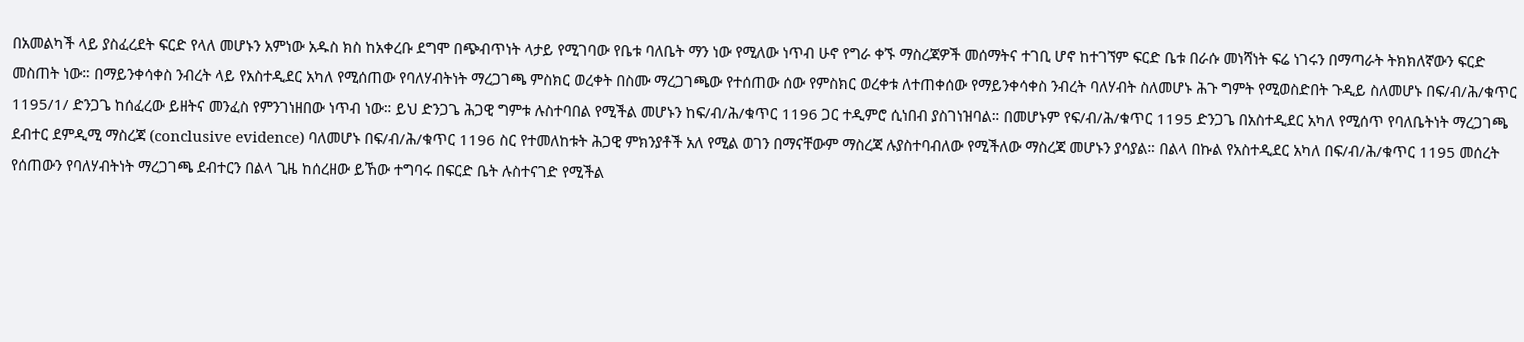በአመልካች ላይ ያስፈረደት ፍርድ የላለ መሆኑን አምነው አዱስ ክስ ከአቀረቡ ደግሞ በጭብጥነት ላታይ የሚገባው የቤቱ ባለቤት ማን ነው የሚለው ነጥብ ሁኖ የግራ ቀኙ ማስረጃዎች መሰማትና ተገቢ ሆኖ ከተገኘም ፍርድ ቤቱ በራሱ መነሻነት ፍሬ ነገሩን በማጣራት ትክክለኛውን ፍርድ መስጠት ነው። በማይንቀሳቀስ ንብረት ላይ የአስተዲደር አካለ የሚሰጠው የባለሃብትነት ማረጋገጫ ምስክር ወረቀት በስሙ ማረጋገጫው የተሰጠው ሰው የምስክር ወረቀቱ ለተጠቀሰው የማይንቀሳቀስ ንብረት ባለሃብት ስለመሆኑ ሕጉ ግምት የሚወስድበት ጉዲይ ስለመሆኑ በፍ/ብ/ሕ/ቁጥር 1195/1/ ድንጋጌ ከሰፈረው ይዘትና መንፈስ የምንገነዘበው ነጥብ ነው። ይህ ድንጋጌ ሕጋዊ ግምቱ ሉስተባበል የሚችል መሆኑን ከፍ/ብ/ሕ/ቁጥር 1196 ጋር ተዲምሮ ሲነበብ ያስገነዝባል። በመሆኑም የፍ/ብ/ሕ/ቁጥር 1195 ድንጋጌ በአስተዲደር አካለ የሚሰጥ የባለቤትነት ማረጋገጫ ደብተር ደምዲሚ ማስረጃ (conclusive evidence) ባለመሆኑ በፍ/ብ/ሕ/ቁጥር 1196 ስር የተመለከቱት ሕጋዊ ምክንያቶች አለ የሚል ወገን በማናቸውም ማስረጃ ሉያስተባብለው የሚችለው ማስረጃ መሆኑን ያሳያል። በልላ በኩል የአስተዲደር አካለ በፍ/ብ/ሕ/ቁጥር 1195 መሰረት የሰጠውን የባለሃብትነት ማረጋገጫ ደብተርን በልላ ጊዜ ከሰረዘው ይኸው ተግባሩ በፍርድ ቤት ሉስተናገድ የሚችል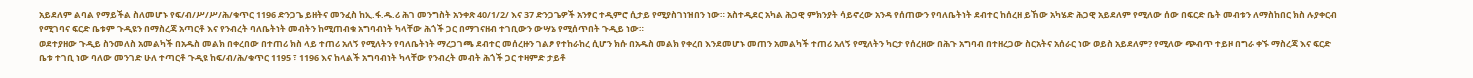አይደለም ልባል የማይችል ስለመሆኑ የፍ/ብ/ሥ/ሥ/ሕ/ቁጥር 1196 ድንጋጌ ይዘትና መንፈስ ከኢ.ፋ.ዱ.ሪ ሕገ መንግስት አንቀጽ 40/1/2/ እና 37 ድንጋጌዎች አንፃር ተዲምሮ ሲታይ የሚያስገነዝበን ነው። አስተዲደር አካል ሕጋዊ ምክንያት ሳይኖረው አንዳ የሰጠውን የባለቤትነት ደብተር ከሰረዘ ይኸው አካሄድ ሕጋዊ አይደለም የሚለው ሰው በፍርድ ቤት መብቱን ለማስከበር ክስ ሉያቀርብ የሚገባና ፍርድ ቤቱም ጉዲዩን በማስረጃ አጣርቶ እና የንብረት ባለቤትነት መብትን ከሚጠብቁ አግባብነት ካላቸው ሕጎች ጋር በማገናዘብ ተገቢውን ውሣኔ የሚሰጥበት ጉዲይ ነው።
ወደተያዘው ጉዲይ ስንመለስ አመልካች በአዱስ መልክ በቀረበው በተጠሪ ክስ ላይ ተጠሪ አለኝ የሚለትን የባለቤትነት ማረጋገጫ ደብተር መሰረዙን ገልፆ የተከራከረ ሲሆን ክሱ በአዱስ መልክ የቀረበ እንደመሆኑ መጠን አመልካች ተጠሪ አለኝ የሚለትን ካርታ የሰረዘው በሕጉ አግባብ በተዘረጋው ስርአትና አሰራር ነው ወይስ አይደለም? የሚለው ጭብጥ ተይዞ በግራ ቀኙ ማስረጃ እና ፍርድ ቤቱ ተገቢ ነው ባለው መንገድ ሁለ ተጣርቶ ጉዲዩ ከፍ/ብ/ሕ/ቁጥር 1195 ፣ 1196 እና ከላልች አግባብነት ካላቸው የንብረት መብት ሕጎች ጋር ተዛምድ ታይቶ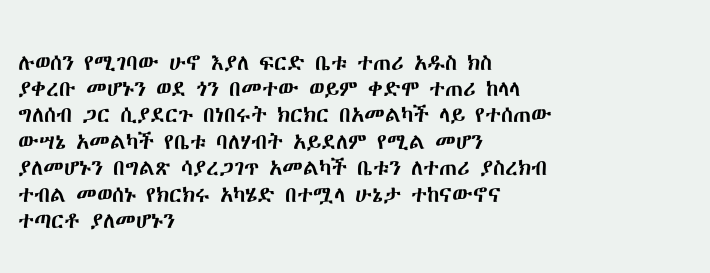ሉወሰን የሚገባው ሁኖ እያለ ፍርድ ቤቱ ተጠሪ አዱስ ክስ ያቀረቡ መሆኑን ወደ ጎን በመተው ወይም ቀድሞ ተጠሪ ከላላ ግለሰብ ጋር ሲያደርጉ በነበሩት ክርክር በአመልካች ላይ የተሰጠው ውሣኔ አመልካች የቤቱ ባለሃብት አይደለም የሚል መሆን ያለመሆኑን በግልጽ ሳያረጋገጥ አመልካች ቤቱን ለተጠሪ ያስረክብ ተብል መወሰኑ የክርክሩ አካሄድ በተሟላ ሁኔታ ተከናውኖና ተጣርቶ ያለመሆኑን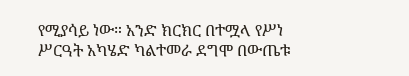የሚያሳይ ነው። አንድ ክርክር በተሟላ የሥነ ሥርዓት አካሄድ ካልተመራ ደግሞ በውጤቱ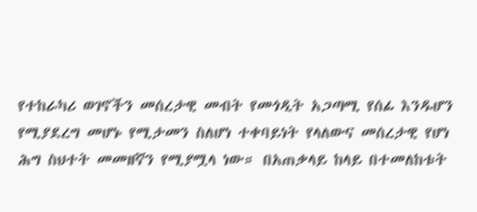የተከራካሪ ወገኖችን መሰረታዊ መብት የመጎዲት አጋጣሚ የሰፊ እንዱሆን የሚያደረግ መሆኑ የሚታመን ስለሆነ ተቀባይነት የላለውና መሰረታዊ የሆነ ሕግ ስህተት መመዘኛን የሚያሟላ ነው። በአጠቃላይ ከላይ በተመለከቱት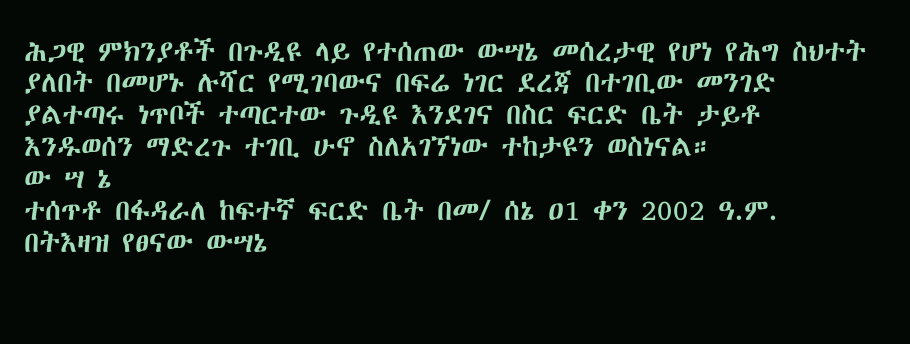ሕጋዊ ምክንያቶች በጉዲዩ ላይ የተሰጠው ውሣኔ መሰረታዊ የሆነ የሕግ ስህተት ያለበት በመሆኑ ሉሻር የሚገባውና በፍሬ ነገር ደረጃ በተገቢው መንገድ ያልተጣሩ ነጥቦች ተጣርተው ጉዲዩ እንደገና በስር ፍርድ ቤት ታይቶ እንዱወሰን ማድረጉ ተገቢ ሁኖ ስለአገኘነው ተከታዩን ወስነናል።
ው ሣ ኔ
ተሰጥቶ በፋዳራለ ከፍተኛ ፍርድ ቤት በመ/ ሰኔ ዐ1 ቀን 2002 ዓ.ም.
በትእዛዝ የፀናው ውሣኔ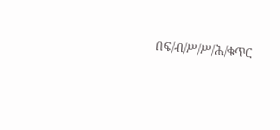በፍ/ብ/ሥ/ሥ/ሕ/ቁጥር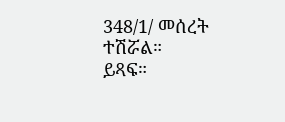348/1/ መሰረት ተሽሯል።
ይጻፍ።